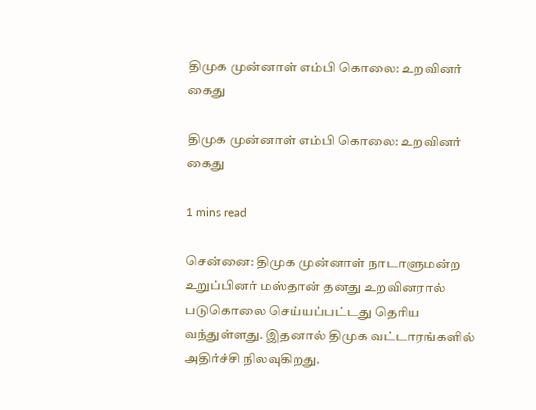திமுக முன்னாள் எம்பி கொலை: உறவினர் கைது

திமுக முன்னாள் எம்பி கொலை: உறவினர் கைது

1 mins read

சென்னை: திமுக முன்னாள் நாடாளுமன்ற உறுப்பினர் மஸ்தான் தனது உறவினரால் படுகொலை செய்யப்பட்டது தெரிய வந்துள்ளது. இதனால் திமுக வட்டாரங்களில் அதிர்ச்சி நிலவுகிறது.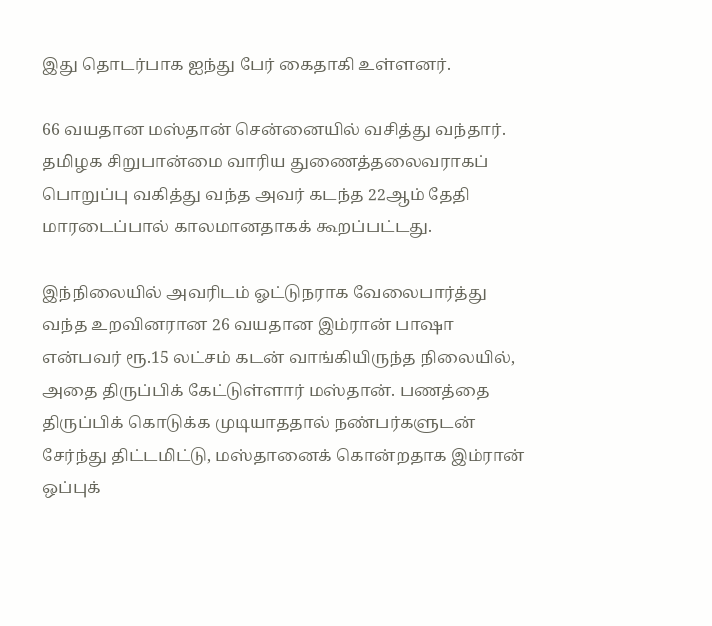இது தொடர்பாக ஐந்து பேர் கைதாகி உள்ளனர்.

66 வயதான மஸ்தான் சென்னையில் வசித்து வந்தார். தமிழக சிறுபான்மை வாரிய துணைத்தலைவராகப் பொறுப்பு வகித்து வந்த அவர் கடந்த 22ஆம் தேதி மாரடைப்பால் காலமானதாகக் கூறப்பட்டது.

இந்நிலையில் அவரிடம் ஓட்டுநராக வேலைபார்த்து வந்த உறவினரான 26 வயதான இம்ரான் பாஷா என்பவர் ரூ.15 லட்சம் கடன் வாங்கியிருந்த நிலையில், அதை திருப்பிக் கேட்டுள்ளார் மஸ்தான். பணத்தை திருப்பிக் கொடுக்க முடியாததால் நண்பர்களுடன் சேர்ந்து திட்டமிட்டு, மஸ்தானைக் கொன்றதாக இம்ரான் ஒப்புக்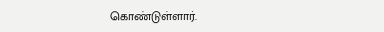கொண்டுள்ளார்.